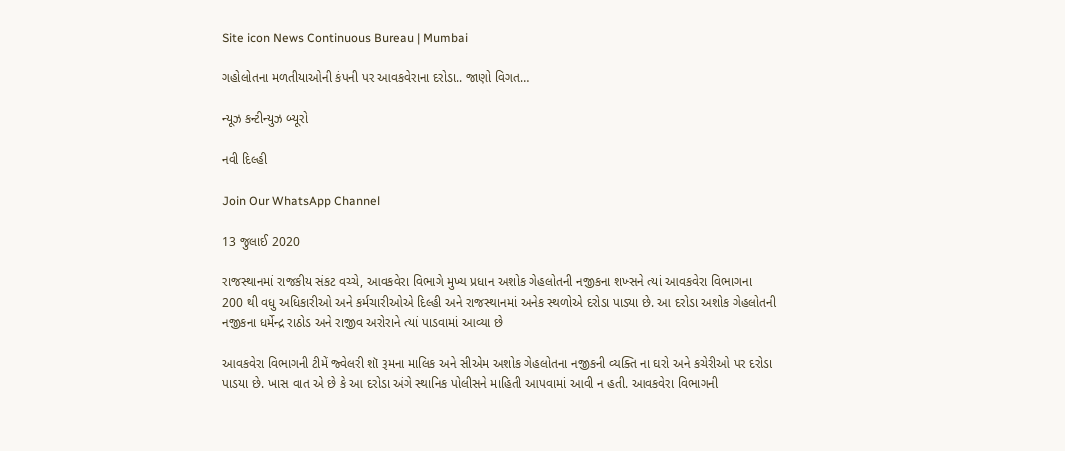Site icon News Continuous Bureau | Mumbai

ગહોલોતના મળતીયાઓની કંપની પર આવકવેરાના દરોડા.. જાણો વિગત…

ન્યૂઝ કન્ટીન્યુઝ બ્યૂરો

નવી દિલ્હી

Join Our WhatsApp Channel

13 જુલાઈ 2020

રાજસ્થાનમાં રાજકીય સંકટ વચ્ચે, આવકવેરા વિભાગે મુખ્ય પ્રધાન અશોક ગેહલોતની નજીકના શખ્સને ત્યાં આવકવેરા વિભાગના 200 થી વધુ અધિકારીઓ અને કર્મચારીઓએ દિલ્હી અને રાજસ્થાનમાં અનેક સ્થળોએ દરોડા પાડ્યા છે. આ દરોડા અશોક ગેહલોતની નજીકના ધર્મેન્દ્ર રાઠોડ અને રાજીવ અરોરાને ત્યાં પાડવામાં આવ્યા છે

આવકવેરા વિભાગની ટીમેં જ્વેલરી શૉ રૂમના માલિક અને સીએમ અશોક ગેહલોતના નજીકની વ્યક્તિ ના ઘરો અને કચેરીઓ પર દરોડા પાડયા છે. ખાસ વાત એ છે કે આ દરોડા અંગે સ્થાનિક પોલીસને માહિતી આપવામાં આવી ન હતી. આવકવેરા વિભાગની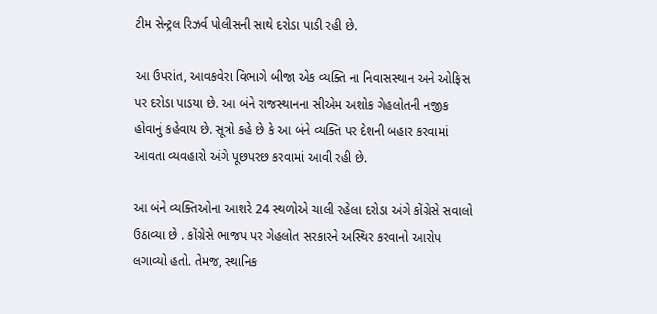ટીમ સેન્ટ્રલ રિઝર્વ પોલીસની સાથે દરોડા પાડી રહી છે.

આ ઉપરાંત, આવકવેરા વિભાગે બીજા એક વ્યક્તિ ના નિવાસસ્થાન અને ઓફિસ પર દરોડા પાડયા છે. આ બંને રાજસ્થાનના સીએમ અશોક ગેહલોતની નજીક હોવાનું કહેવાય છે. સૂત્રો કહે છે કે આ બંને વ્યક્તિ પર દેશની બહાર કરવામાં આવતા વ્યવહારો અંગે પૂછપરછ કરવામાં આવી રહી છે.

આ બંને વ્યક્તિઓના આશરે 24 સ્થળોએ ચાલી રહેલા દરોડા અંગે કોંગ્રેસે સવાલો ઉઠાવ્યા છે . કોંગ્રેસે ભાજપ પર ગેહલોત સરકારને અસ્થિર કરવાનો આરોપ લગાવ્યો હતો. તેમજ, સ્થાનિક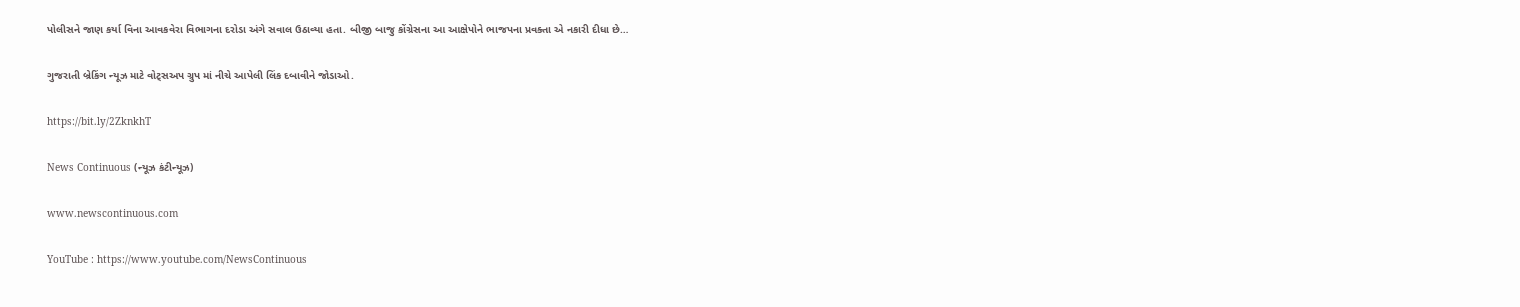પોલીસને જાણ કર્યા વિના આવકવેરા વિભાગના દરોડા અંગે સવાલ ઉઠાવ્યા હતા. બીજી બાજુ કોંગ્રેસના આ આક્ષેપોને ભાજપના પ્રવક્તા એ નકારી દીધા છે…

ગુજરાતી બ્રેકિંગ ન્યૂઝ માટે વોટ્સઅપ ગ્રુપ માં નીચે આપેલી લિંક દબાવીને જોડાઓ.

https://bit.ly/2ZknkhT

News Continuous (ન્યૂઝ કંટીન્યૂઝ)

www.newscontinuous.com

YouTube : https://www.youtube.com/NewsContinuous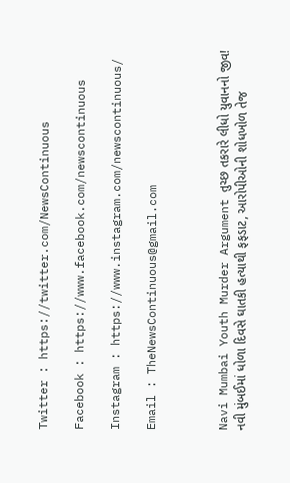Twitter : https://twitter.com/NewsContinuous

Facebook : https://www.facebook.com/newscontinuous

Instagram : https://www.instagram.com/newscontinuous/

Email : TheNewsContinuous@gmail.com



Navi Mumbai Youth Murder Argument તુચ્છ તકરારે લીધો યુવાનનો જીવ! નવી મુંબઈમાં ધોળા દિવસે ઘાતકી હત્યાથી ફફડાટ, આરોપીઓની શોધખોળ તેજ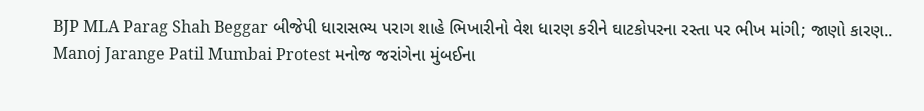BJP MLA Parag Shah Beggar બીજેપી ધારાસભ્ય પરાગ શાહે ભિખારીનો વેશ ધારણ કરીને ઘાટકોપરના રસ્તા પર ભીખ માંગી; જાણો કારણ..
Manoj Jarange Patil Mumbai Protest મનોજ જરાંગેના મુંબઈના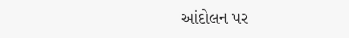આંદોલન પર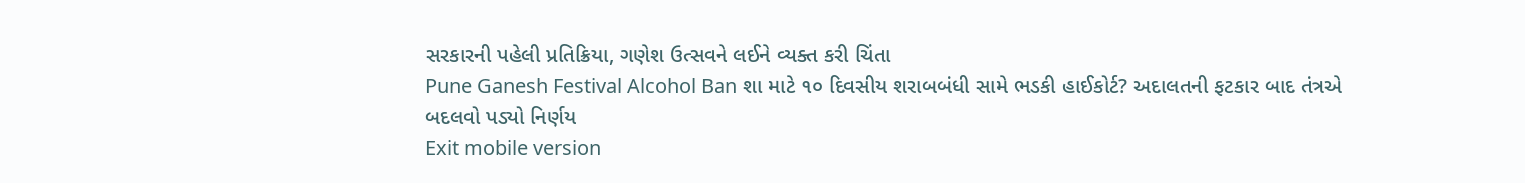સરકારની પહેલી પ્રતિક્રિયા, ગણેશ ઉત્સવને લઈને વ્યક્ત કરી ચિંતા
Pune Ganesh Festival Alcohol Ban શા માટે ૧૦ દિવસીય શરાબબંધી સામે ભડકી હાઈકોર્ટ? અદાલતની ફટકાર બાદ તંત્રએ બદલવો પડ્યો નિર્ણય
Exit mobile version